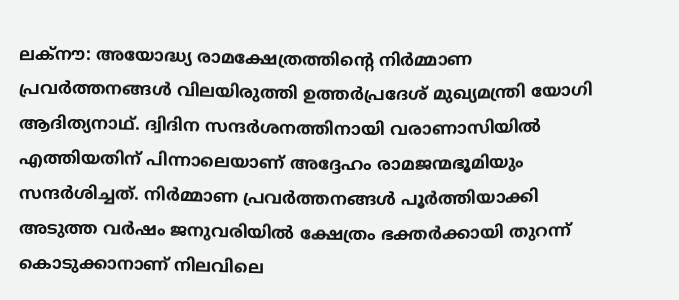ലക്നൗ: അയോദ്ധ്യ രാമക്ഷേത്രത്തിന്റെ നിർമ്മാണ പ്രവർത്തനങ്ങൾ വിലയിരുത്തി ഉത്തർപ്രദേശ് മുഖ്യമന്ത്രി യോഗി ആദിത്യനാഥ്. ദ്വിദിന സന്ദർശനത്തിനായി വരാണാസിയിൽ എത്തിയതിന് പിന്നാലെയാണ് അദ്ദേഹം രാമജന്മഭൂമിയും സന്ദർശിച്ചത്. നിർമ്മാണ പ്രവർത്തനങ്ങൾ പൂർത്തിയാക്കി അടുത്ത വർഷം ജനുവരിയിൽ ക്ഷേത്രം ഭക്തർക്കായി തുറന്ന് കൊടുക്കാനാണ് നിലവിലെ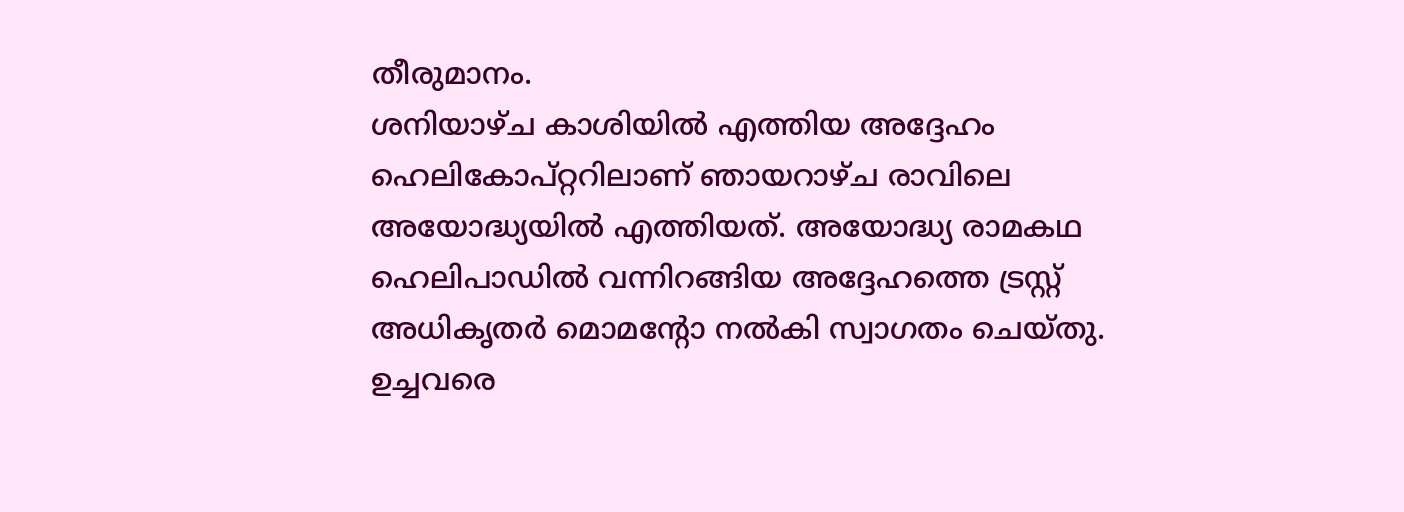തീരുമാനം.
ശനിയാഴ്ച കാശിയിൽ എത്തിയ അദ്ദേഹം ഹെലികോപ്റ്ററിലാണ് ഞായറാഴ്ച രാവിലെ അയോദ്ധ്യയിൽ എത്തിയത്. അയോദ്ധ്യ രാമകഥ ഹെലിപാഡിൽ വന്നിറങ്ങിയ അദ്ദേഹത്തെ ട്രസ്റ്റ് അധികൃതർ മൊമന്റോ നൽകി സ്വാഗതം ചെയ്തു. ഉച്ചവരെ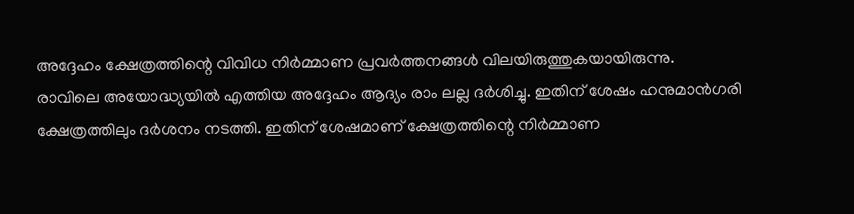അദ്ദേഹം ക്ഷേത്രത്തിന്റെ വിവിധ നിർമ്മാണ പ്രവർത്തനങ്ങൾ വിലയിരുത്തുകയായിരുന്നു.
രാവിലെ അയോദ്ധ്യയിൽ എത്തിയ അദ്ദേഹം ആദ്യം രാം ലല്ല ദർശിച്ചു. ഇതിന് ശേഷം ഹനുമാൻഗരി ക്ഷേത്രത്തിലും ദർശനം നടത്തി. ഇതിന് ശേഷമാണ് ക്ഷേത്രത്തിന്റെ നിർമ്മാണ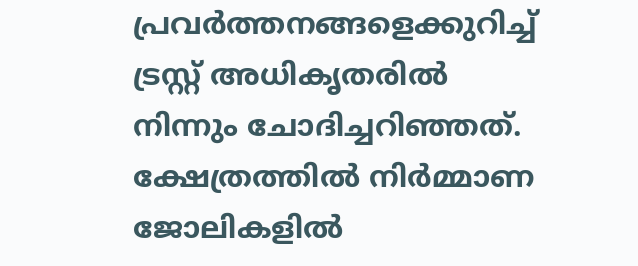പ്രവർത്തനങ്ങളെക്കുറിച്ച് ട്രസ്റ്റ് അധികൃതരിൽ നിന്നും ചോദിച്ചറിഞ്ഞത്. ക്ഷേത്രത്തിൽ നിർമ്മാണ ജോലികളിൽ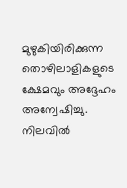മുഴുകിയിരിക്കുന്ന തൊഴിലാളികളുടെ ക്ഷേമവും അദ്ദേഹം അന്വേഷിച്ചു.
നിലവിൽ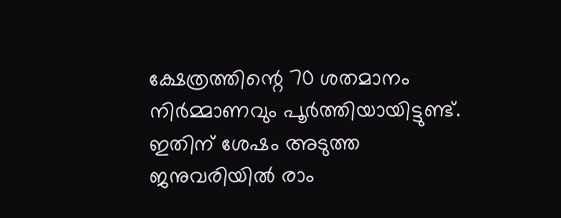ക്ഷേത്രത്തിന്റെ 70 ശതമാനം നിർമ്മാണവും പൂർത്തിയായിട്ടുണ്ട്. ഇതിന് ശേഷം അടുത്ത ജനുവരിയിൽ രാം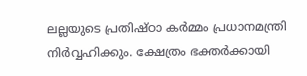ലല്ലയുടെ പ്രതിഷ്ഠാ കർമ്മം പ്രധാനമന്ത്രി നിർവ്വഹിക്കും. ക്ഷേത്രം ഭക്തർക്കായി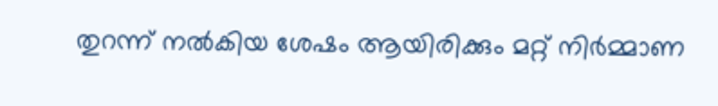തുറന്ന് നൽകിയ ശേഷം ആയിരിക്കും മറ്റ് നിർമ്മാണ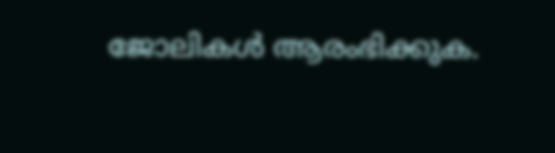ജോലികൾ ആരംഭിക്കുക.